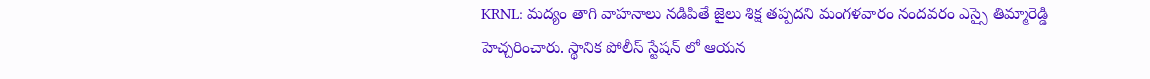KRNL: మద్యం తాగి వాహనాలు నడిపితే జైలు శిక్ష తప్పదని మంగళవారం నందవరం ఎస్సై తిమ్మారెడ్డి హెచ్చరించారు. స్థానిక పోలీస్ స్టేషన్ లో ఆయన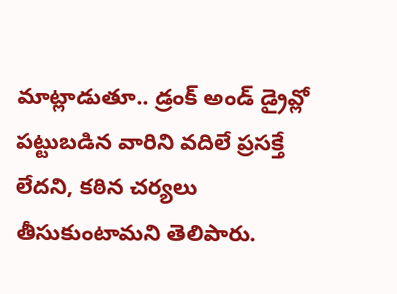మాట్లాడుతూ.. డ్రంక్ అండ్ డ్రైవ్లో పట్టుబడిన వారిని వదిలే ప్రసక్తే లేదని, కఠిన చర్యలు తీసుకుంటామని తెలిపారు.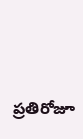ప్రతిరోజూ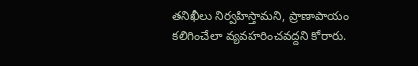తనిఖీలు నిర్వహిస్తామని, ప్రాణాపాయం కలిగించేలా వ్యవహరించవద్దని కోరారు.